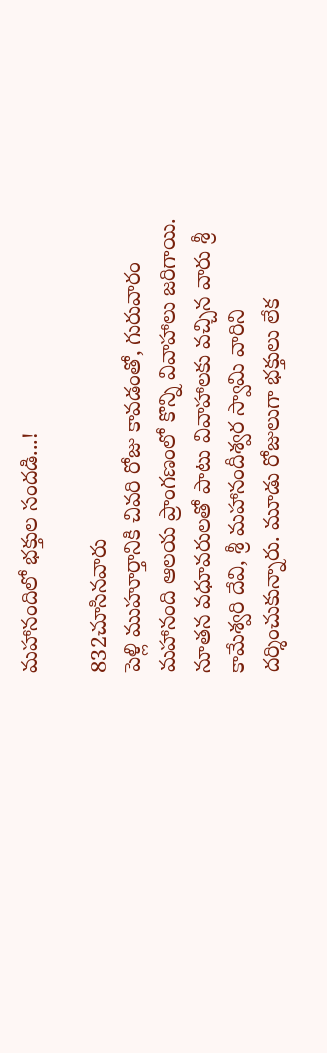మహానందిలో భక్తుల సందడి...!

832చూసినవారు
పెళ్లి ముహూర్తానికి చివరి రోజు కావడంతో, గురువారం మహానంది ఆలయ ప్రాంగణంలో కొన్ని వివాహాలు జరిగాయి. నూతన వధూవరులతో పాటు వివాహాలకు వచ్చిన వారు శ్రీ కామేశ్వరి దేవి, శ్రీ మహానందీశ్వర స్వామి వారిని దర్శించుకున్నారు. మూడు రోజులుగా భక్తులు లేక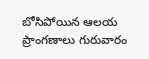బోసిపోయిన ఆలయ ప్రాంగణాలు గురువారం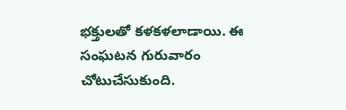భక్తులతో కళకళలాడాయి. ఈ సంఘటన గురువారం చోటుచేసుకుంది.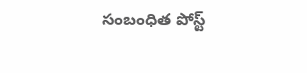సంబంధిత పోస్ట్